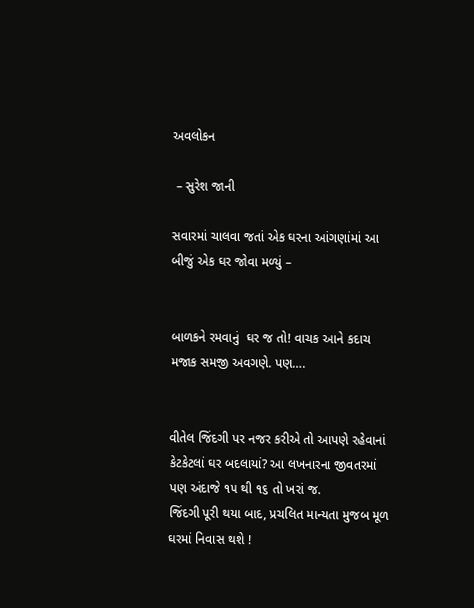અવલોકન

 – સુરેશ જાની

સવારમાં ચાલવા જતાં એક ઘરના આંગણાંમાં આ બીજું એક ઘર જોવા મળ્યું –


બાળકને રમવાનું  ઘર જ તો! વાચક આને કદાચ મજાક સમજી અવગણે. પણ….


વીતેલ જિંદગી પર નજર કરીએ તો આપણે રહેવાનાં કેટકેટલાં ઘર બદલાયાં? આ લખનારના જીવતરમાં પણ અંદાજે ૧૫ થી ૧૬ તો ખરાં જ.
જિંદગી પૂરી થયા બાદ, પ્રચલિત માન્યતા મુજબ મૂળ ઘરમાં નિવાસ થશે !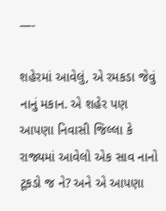—-

શહેરમાં આવેલું, એ રમકડા જેવું નાનું મકાન. એ શહેર પણ આપણા નિવાસી જિલ્લા કે રાજ્યમાં આવેલો એક સાવ નાનો ટૂકડો જ ને? અને એ આપણા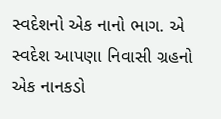સ્વદેશનો એક નાનો ભાગ. એ સ્વદેશ આપણા નિવાસી ગ્રહનો એક નાનકડો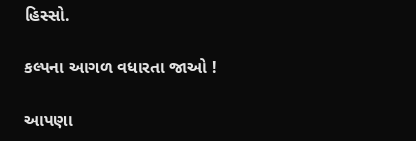હિસ્સો.

કલ્પના આગળ વધારતા જાઓ !

આપણા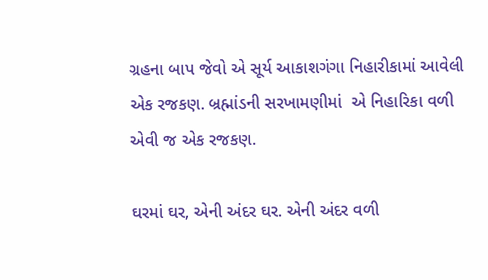ગ્રહના બાપ જેવો એ સૂર્ય આકાશગંગા નિહારીકામાં આવેલી એક રજકણ. બ્રહ્માંડની સરખામણીમાં  એ નિહારિકા વળી એવી જ એક રજકણ.

ઘરમાં ઘર, એની અંદર ઘર. એની અંદર વળી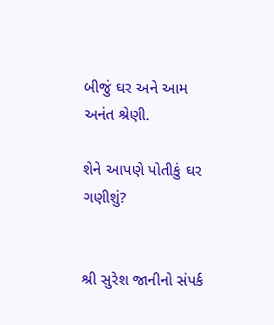બીજું ઘર અને આમ અનંત શ્રેણી.

શેને આપણે પોતીકું ઘર ગણીશું?


શ્રી સુરેશ જાનીનો સંપર્ક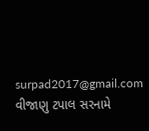surpad2017@gmail.com વીજાણુ ટપાલ સરનામે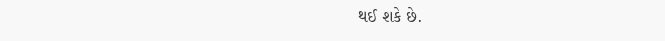થઈ શકે છે.